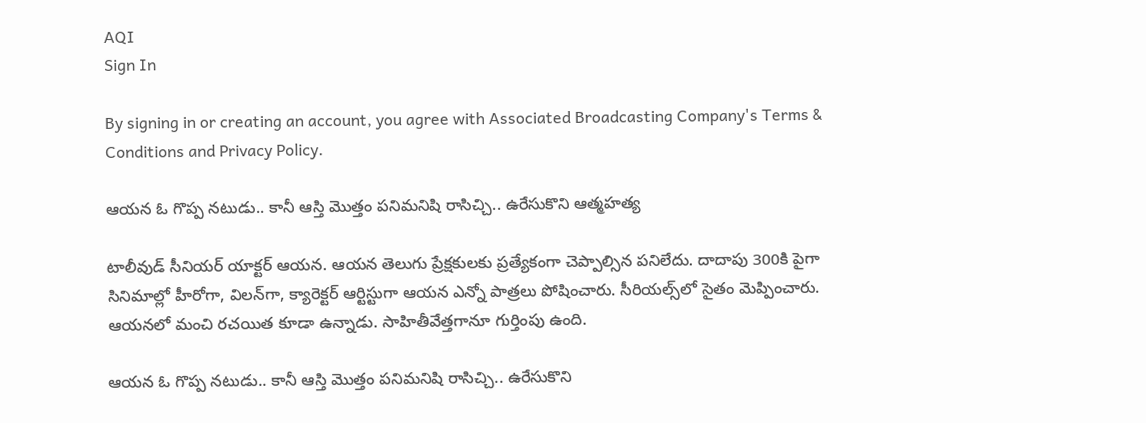AQI
Sign In

By signing in or creating an account, you agree with Associated Broadcasting Company's Terms & Conditions and Privacy Policy.

ఆయన ఓ గొప్ప నటుడు.. కానీ ఆస్తి మొత్తం పనిమనిషి రాసిచ్చి.. ఉరేసుకొని ఆత్మహత్య

టాలీవుడ్ సీనియర్ యాక్టర్ ఆయన. ఆయన తెలుగు ప్రేక్షకులకు ప్రత్యేకంగా చెప్పాల్సిన పనిలేదు. దాదాపు 300కి పైగా సినిమాల్లో హీరోగా, విలన్‌గా, క్యారెక్టర్ ఆర్టిస్టుగా ఆయన ఎన్నో పాత్రలు పోషించారు. సీరియల్స్‌లో సైతం మెప్పించారు. ఆయనలో మంచి రచయిత కూడా ఉన్నాడు. సాహితీవేత్తగానూ గుర్తింపు ఉంది.

ఆయన ఓ గొప్ప నటుడు.. కానీ ఆస్తి మొత్తం పనిమనిషి రాసిచ్చి.. ఉరేసుకొని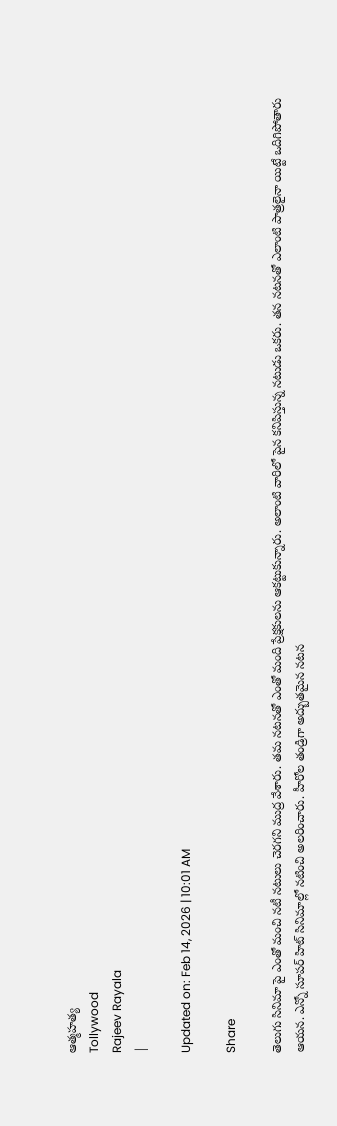ఆత్మహత్య
Tollywood
Rajeev Rayala
|

Updated on: Feb 14, 2026 | 10:01 AM

Share

తెలుగు సినిమా పై ఎంతో మంచి నటీ నటులు చెరగని ముద్ర వేశారు. తమ నటనతో ఎంతో మంది ప్రేక్షకులను ఆకట్టుకున్నారు. అలాంటి వారిలో పైన కనిపిస్తున్న నటుడు ఒకరు. తన నటనతో ఎలాంటి పాత్రలైనా యిట్టే ఒదిగిపోతారు ఆయన. ఎన్నో సూపర్ హిట్ సినిమాల్లో నటించి అలరించారు. హీరోల తండ్రిగా అద్బుతమైన నటన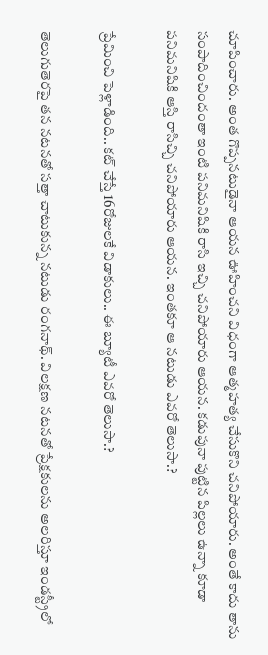చూపించారు. అంత గొప్పనటుడైనా ఆయన ఊహించని విధంగా ఆత్మహత్య చేసుకొని చనిపోయారు. అంతే కాదు తాను సంపాదించిందంతా ఇంటి పనిమనిషికి రాసి ఇచ్చి చనిపోయారు ఆయన. కడుపునా పుట్టిన పిల్లలు ఉన్నా కూడా పనిమనిషికి ఆస్తి రాసిచ్చి చనిపోయారు ఆయన. ఇంతకూ ఆ నటుడు ఎవరో తెలుసా.?

ప్రేమించి పెళ్లాడింది.. కట్ చేస్తే 16రోజులకే విడాకులు.. ఈ బ్యూటీ ఎవరో తెలుసా.?

తెలుగుతెరపై తన నటనతో సత్తా చాటుకున్న నటుడు రంగనాథ్. విలక్షణ నటనతో ప్రేక్షకులను అలరిస్తూ ఇండస్ట్రీలో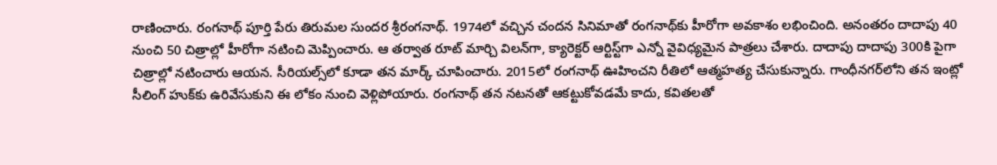రాణించారు. రంగనాథ్ పూర్తి పేరు తిరుమల సుందర శ్రీరంగనాథ్. 1974లో వచ్చిన చందన సినిమాతో రంగనాథ్‌కు హీరోగా అవకాశం లభించింది. అనంతరం దాదాపు 40 నుంచి 50 చిత్రాల్లో హీరోగా నటించి మెప్పించారు. ఆ తర్వాత రూట్ మార్చి విలన్‌గా, క్యారెక్టర్ ఆర్టిస్ట్‌గా ఎన్నో వైవిధ్యమైన పాత్రలు చేశారు. దాదాపు దాదాపు 300కి పైగా చిత్రాల్లో నటించారు ఆయన. సీరియల్స్‌లో కూడా తన మార్క్ చూపించారు. 2015లో రంగనాథ్ ఊహించని రీతిలో ఆత్మహత్య చేసుకున్నారు. గాంధీనగర్‌లోని తన ఇంట్లో సీలింగ్ హుక్‌కు ఉరివేసుకుని ఈ లోకం నుంచి వెళ్లిపోయారు. రంగనాథ్ తన నటనతో ఆకట్టుకోవడమే కాదు, కవితలతో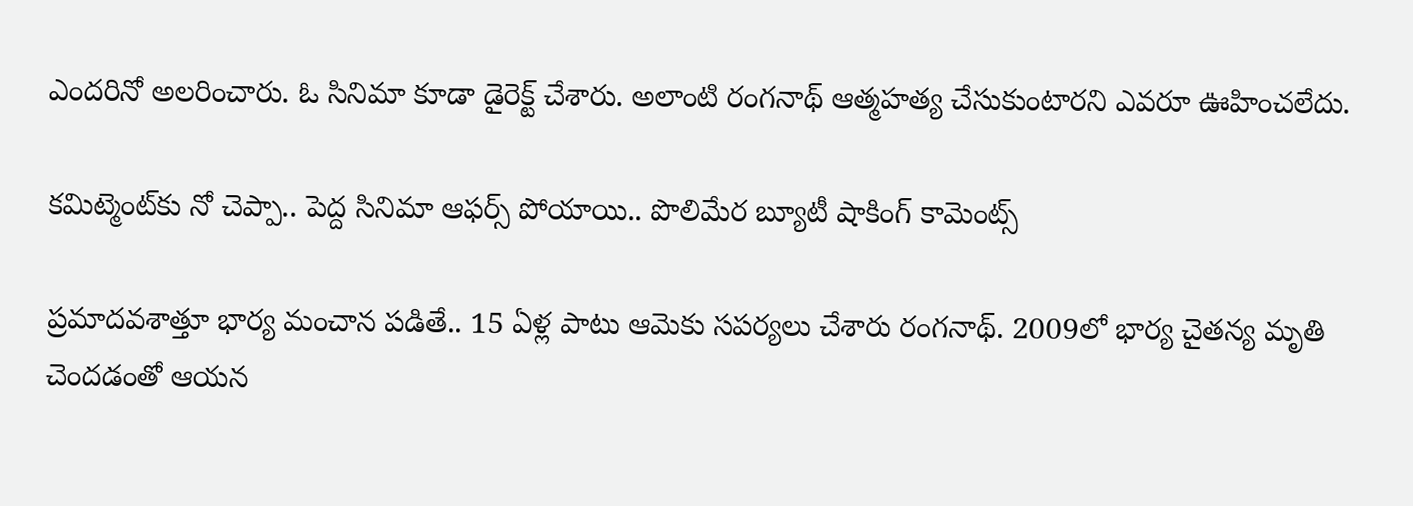ఎందరినో అలరించారు. ఓ సినిమా కూడా డైరెక్ట్ చేశారు. అలాంటి రంగనాథ్ ఆత్మహత్య చేసుకుంటారని ఎవరూ ఊహించలేదు.

కమిట్మెంట్‌కు నో చెప్పా.. పెద్ద సినిమా ఆఫర్స్ పోయాయి.. పొలిమేర బ్యూటీ షాకింగ్ కామెంట్స్

ప్రమాదవశాత్తూ భార్య మంచాన పడితే.. 15 ఏళ్ల పాటు ఆమెకు సపర్యలు చేశారు రంగనాథ్. 2009లో భార్య చైతన్య మృతి చెందడంతో ఆయన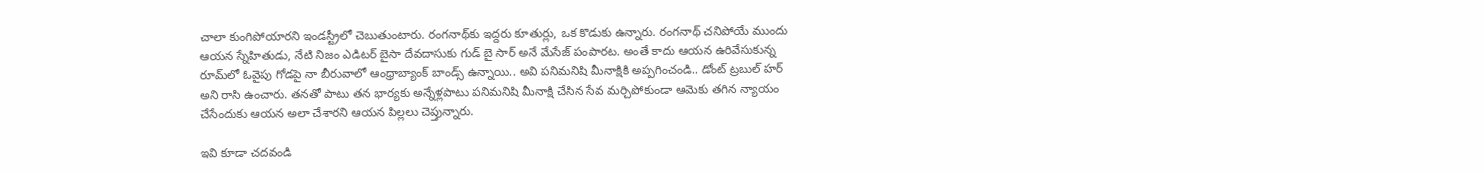చాలా కుంగిపోయారని ఇండస్ట్రీలో చెబుతుంటారు. రంగనాథ్‌కు ఇద్దరు కూతుర్లు, ఒక కొడుకు ఉన్నారు. రంగనాథ్ చనిపోయే ముందు ఆయన స్నేహితుడు, నేటి నిజం ఎడిటర్ బైసా దేవదాసుకు గుడ్ బై సార్ అనే మేసేజ్ పంపారట. అంతే కాదు ఆయన ఉరివేసుకున్న రూమ్‌లో ఓవైపు గోడపై నా బీరువాలో ఆంధ్రాబ్యాంక్ బాండ్స్ ఉన్నాయి.. అవి పనిమనిషి మీనాక్షికి అప్పగించండి.. డోంట్ ట్రబుల్ హర్ అని రాసి ఉంచారు. తనతో పాటు తన భార్యకు అన్నేళ్లపాటు పనిమనిషి మీనాక్షి చేసిన సేవ మర్చిపోకుండా ఆమెకు తగిన న్యాయం చేసేందుకు ఆయన అలా చేశారని ఆయన పిల్లలు చెప్తున్నారు.

ఇవి కూడా చదవండి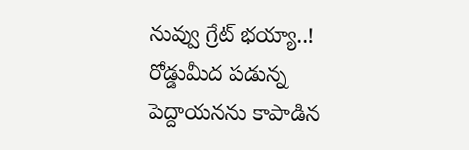నువ్వు గ్రేట్ భయ్యా..! రోడ్డుమీద పడున్న పెద్దాయనను కాపాడిన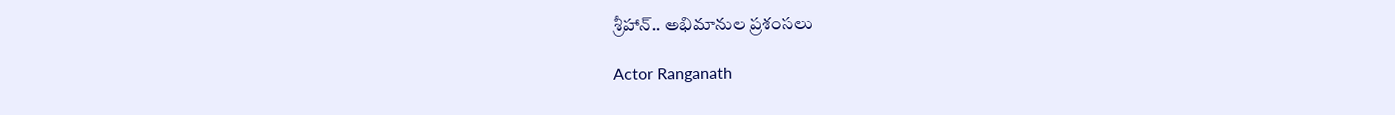శ్రీహాన్.. అభిమానుల ప్రశంసలు

Actor Ranganath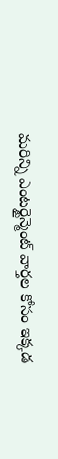మరిన్ని ఎంటర్టైన్మెంట్ వార్తల కోసం ఇక్కడ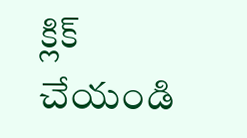క్లిక్ చేయండి